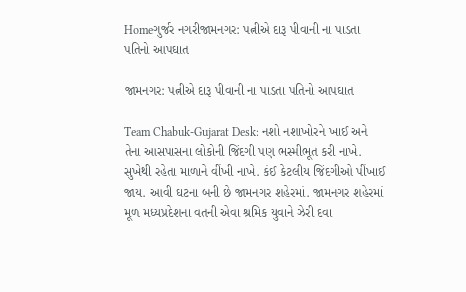Homeગુર્જર નગરીજામનગર: પત્નીએ દારૂ પીવાની ના પાડતા પતિનો આપઘાત

જામનગર: પત્નીએ દારૂ પીવાની ના પાડતા પતિનો આપઘાત

Team Chabuk-Gujarat Desk: નશો નશાખોરને ખાઈ અને તેના આસપાસના લોકોની જિંદગી પણ ભસ્મીભૂત કરી નાખે. સુખેથી રહેતા માળાને વીંખી નાખે. કંઈ કેટલીય જિંદગીઓ પીંખાઈ જાય. આવી ઘટના બની છે જામનગર શહેરમાં. જામનગર શહેરમાં મૂળ મધ્યપ્રદેશના વતની એવા શ્રમિક યુવાને ઝેરી દવા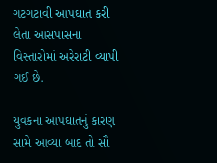ગટગટાવી આપઘાત કરી લેતા આસપાસના વિસ્તારોમાં અરેરાટી વ્યાપી ગઈ છે.

યુવકના આપઘાતનું કારણ સામે આવ્યા બાદ તો સૌ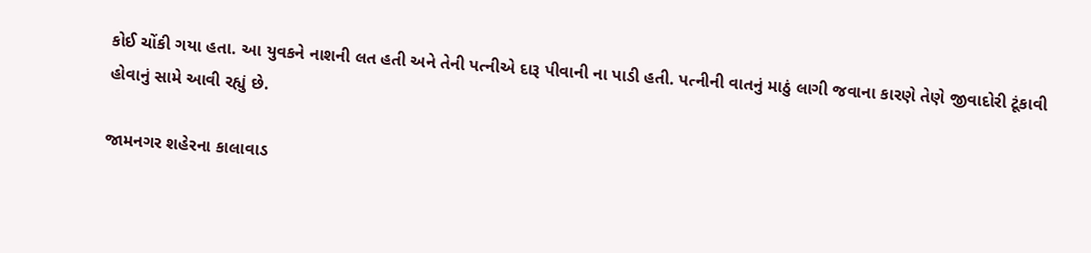કોઈ ચોંકી ગયા હતા. આ યુવકને નાશની લત હતી અને તેની પત્નીએ દારૂ પીવાની ના પાડી હતી. પત્નીની વાતનું માઠું લાગી જવાના કારણે તેણે જીવાદોરી ટૂંકાવી હોવાનું સામે આવી રહ્યું છે.

જામનગર શહેરના કાલાવાડ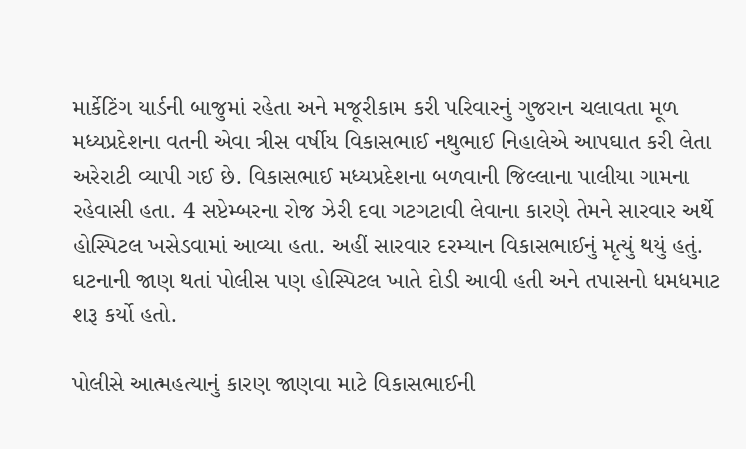માર્કેટિંગ યાર્ડની બાજુમાં રહેતા અને મજૂરીકામ કરી પરિવારનું ગુજરાન ચલાવતા મૂળ મધ્યપ્રદેશના વતની એવા ત્રીસ વર્ષીય વિકાસભાઈ નથુભાઈ નિહાલેએ આપઘાત કરી લેતા અરેરાટી વ્યાપી ગઈ છે. વિકાસભાઈ મધ્યપ્રદેશના બળવાની જિલ્લાના પાલીયા ગામના રહેવાસી હતા. 4 સપ્ટેમ્બરના રોજ ઝેરી દવા ગટગટાવી લેવાના કારણે તેમને સારવાર અર્થે હોસ્પિટલ ખસેડવામાં આવ્યા હતા. અહીં સારવાર દરમ્યાન વિકાસભાઈનું મૃત્યું થયું હતું. ઘટનાની જાણ થતાં પોલીસ પણ હોસ્પિટલ ખાતે દોડી આવી હતી અને તપાસનો ધમધમાટ શરૂ કર્યો હતો.

પોલીસે આત્મહત્યાનું કારણ જાણવા માટે વિકાસભાઈની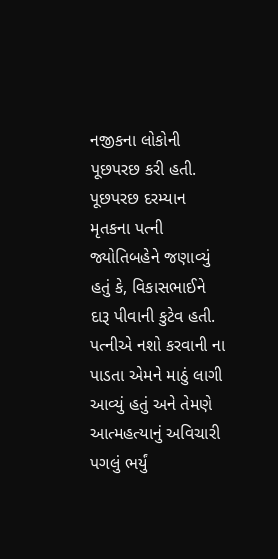નજીકના લોકોની પૂછપરછ કરી હતી. પૂછપરછ દરમ્યાન મૃતકના પત્ની જ્યોતિબહેને જણાવ્યું હતું કે, વિકાસભાઈને દારૂ પીવાની કુટેવ હતી. પત્નીએ નશો કરવાની ના પાડતા એમને માઠું લાગી આવ્યું હતું અને તેમણે આત્મહત્યાનું અવિચારી પગલું ભર્યું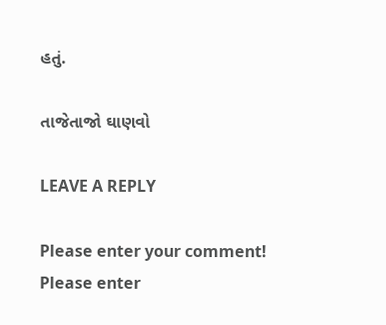હતું.

તાજેતાજો ઘાણવો

LEAVE A REPLY

Please enter your comment!
Please enter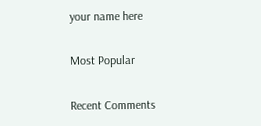your name here

Most Popular

Recent Comments